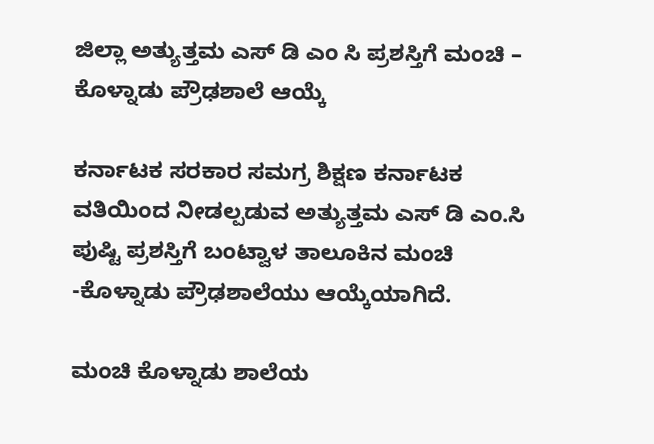ಜಿಲ್ಲಾ ಅತ್ಯುತ್ತಮ ಎಸ್ ಡಿ ಎಂ ಸಿ ಪ್ರಶಸ್ತಿಗೆ ಮಂಚಿ – ಕೊಳ್ನಾಡು ಪ್ರೌಢಶಾಲೆ ಆಯ್ಕೆ

ಕರ್ನಾಟಕ ಸರಕಾರ ಸಮಗ್ರ ಶಿಕ್ಷಣ ಕರ್ನಾಟಕ ವತಿಯಿಂದ ನೀಡಲ್ಪಡುವ ಅತ್ಯುತ್ತಮ ಎಸ್ ಡಿ ಎಂ.ಸಿ ಪುಷ್ಟಿ ಪ್ರಶಸ್ತಿಗೆ ಬಂಟ್ವಾಳ ತಾಲೂಕಿನ ಮಂಚಿ -ಕೊಳ್ನಾಡು ಪ್ರೌಢಶಾಲೆಯು ಆಯ್ಕೆಯಾಗಿದೆ.

ಮಂಚಿ ಕೊಳ್ನಾಡು ಶಾಲೆಯ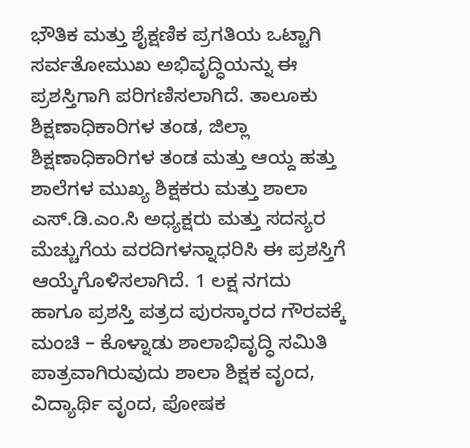ಭೌತಿಕ ಮತ್ತು ಶೈಕ್ಷಣಿಕ ಪ್ರಗತಿಯ ಒಟ್ಟಾಗಿ ಸರ್ವತೋಮುಖ ಅಭಿವೃದ್ಧಿಯನ್ನು ಈ ಪ್ರಶಸ್ತಿಗಾಗಿ ಪರಿಗಣಿಸಲಾಗಿದೆ. ತಾಲೂಕು ಶಿಕ್ಷಣಾಧಿಕಾರಿಗಳ ತಂಡ, ಜಿಲ್ಲಾ ಶಿಕ್ಷಣಾಧಿಕಾರಿಗಳ ತಂಡ ಮತ್ತು ಆಯ್ದ ಹತ್ತು ಶಾಲೆಗಳ ಮುಖ್ಯ ಶಿಕ್ಷಕರು ಮತ್ತು ಶಾಲಾ ಎಸ್.ಡಿ.ಎಂ.ಸಿ ಅಧ್ಯಕ್ಷರು ಮತ್ತು ಸದಸ್ಯರ ಮೆಚ್ಚುಗೆಯ ವರದಿಗಳನ್ನಾಧರಿಸಿ ಈ ಪ್ರಶಸ್ತಿಗೆ ಆಯ್ಕೆಗೊಳಿಸಲಾಗಿದೆ. 1 ಲಕ್ಷ ನಗದು ಹಾಗೂ ಪ್ರಶಸ್ತಿ ಪತ್ರದ ಪುರಸ್ಕಾರದ ಗೌರವಕ್ಕೆ ಮಂಚಿ – ಕೊಳ್ನಾಡು ಶಾಲಾಭಿವೃದ್ಧಿ ಸಮಿತಿ ಪಾತ್ರವಾಗಿರುವುದು ಶಾಲಾ ಶಿಕ್ಷಕ ವೃಂದ, ವಿದ್ಯಾರ್ಥಿ ವೃಂದ, ಪೋಷಕ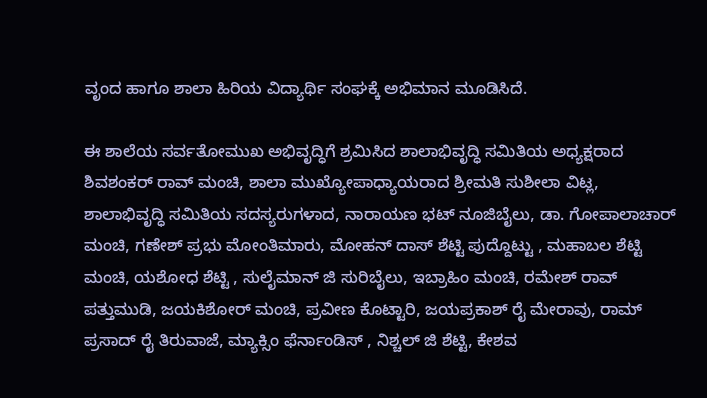ವೃಂದ ಹಾಗೂ ಶಾಲಾ ಹಿರಿಯ ವಿದ್ಯಾರ್ಥಿ ಸಂಘಕ್ಕೆ ಅಭಿಮಾನ ಮೂಡಿಸಿದೆ.

ಈ ಶಾಲೆಯ ಸರ್ವತೋಮುಖ ಅಭಿವೃದ್ಧಿಗೆ ಶ್ರಮಿಸಿದ ಶಾಲಾಭಿವೃದ್ಧಿ ಸಮಿತಿಯ ಅಧ್ಯಕ್ಷರಾದ ಶಿವಶಂಕರ್ ರಾವ್ ಮಂಚಿ, ಶಾಲಾ ಮುಖ್ಯೋಪಾಧ್ಯಾಯರಾದ ಶ್ರೀಮತಿ ಸುಶೀಲಾ ವಿಟ್ಲ, ಶಾಲಾಭಿವೃದ್ಧಿ ಸಮಿತಿಯ ಸದಸ್ಯರುಗಳಾದ, ನಾರಾಯಣ ಭಟ್ ನೂಜಿಬೈಲು, ಡಾ. ಗೋಪಾಲಾಚಾರ್ ಮಂಚಿ, ಗಣೇಶ್ ಪ್ರಭು ಮೋಂತಿಮಾರು, ಮೋಹನ್ ದಾಸ್ ಶೆಟ್ಟಿ ಪುದ್ದೊಟ್ಟು , ಮಹಾಬಲ ಶೆಟ್ಟಿ ಮಂಚಿ, ಯಶೋಧ ಶೆಟ್ಟಿ , ಸುಲೈಮಾನ್ ಜಿ ಸುರಿಬೈಲು, ಇಬ್ರಾಹಿಂ ಮಂಚಿ, ರಮೇಶ್ ರಾವ್ ಪತ್ತುಮುಡಿ, ಜಯಕಿಶೋರ್ ಮಂಚಿ, ಪ್ರವೀಣ ಕೊಟ್ಟಾರಿ, ಜಯಪ್ರಕಾಶ್ ರೈ ಮೇರಾವು, ರಾಮ್ ಪ್ರಸಾದ್ ರೈ ತಿರುವಾಜೆ, ಮ್ಯಾಕ್ಸಿಂ ಫೆರ್ನಾಂಡಿಸ್ , ನಿಶ್ಚಲ್ ಜಿ ಶೆಟ್ಟಿ, ಕೇಶವ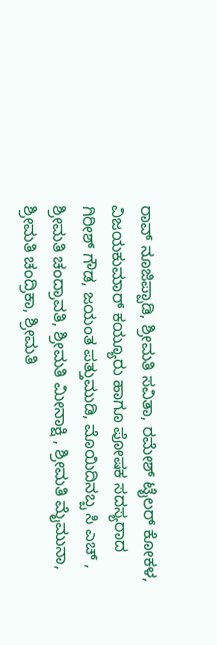ರಾವ್ ನೂಜಿಪ್ಪಾಡಿ, ಶ್ರೀಮತಿ ಸವಿತಾ, ರಮೇಶ್ ಟೈಲರ್ ಕೋಕಳ, ವಿಜಯಕುಮಾರ್ ಕಯ್ಯೂರು ಹಾಗೂ ಪೋಷಕ ಸದಸ್ಯರಾದ ಗಿರೀಶ್ ಗೌಡ, ಜಯಂತ ಪತ್ತುಮುಡಿ, ಮೊಯಿದಿನಬ್ಬ ಸಿ ಎಚ್ , ಶ್ರೀಮತಿ ಚಂದ್ರಾವತಿ, ಶ್ರೀಮತಿ ಮೀನಾಕ್ಷಿ , ಶ್ರೀಮತಿ ಮೈಮುನಾ, ಶ್ರೀಮತಿ ಚಂದ್ರಿಕಾ, ಶ್ರೀಮತಿ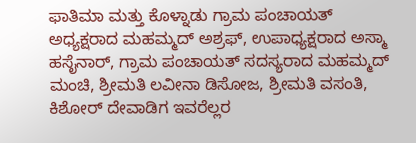ಫಾತಿಮಾ ಮತ್ತು ಕೊಳ್ನಾಡು ಗ್ರಾಮ ಪಂಚಾಯತ್ ಅಧ್ಯಕ್ಷರಾದ ಮಹಮ್ಮದ್ ಅಶ್ರಫ್, ಉಪಾಧ್ಯಕ್ಷರಾದ ಅಸ್ಮಾ ಹಸೈನಾರ್, ಗ್ರಾಮ ಪಂಚಾಯತ್ ಸದಸ್ಯರಾದ ಮಹಮ್ಮದ್ ಮಂಚಿ, ಶ್ರೀಮತಿ ಲವೀನಾ ಡಿಸೋಜ, ಶ್ರೀಮತಿ ವಸಂತಿ, ಕಿಶೋರ್ ದೇವಾಡಿಗ ಇವರೆಲ್ಲರ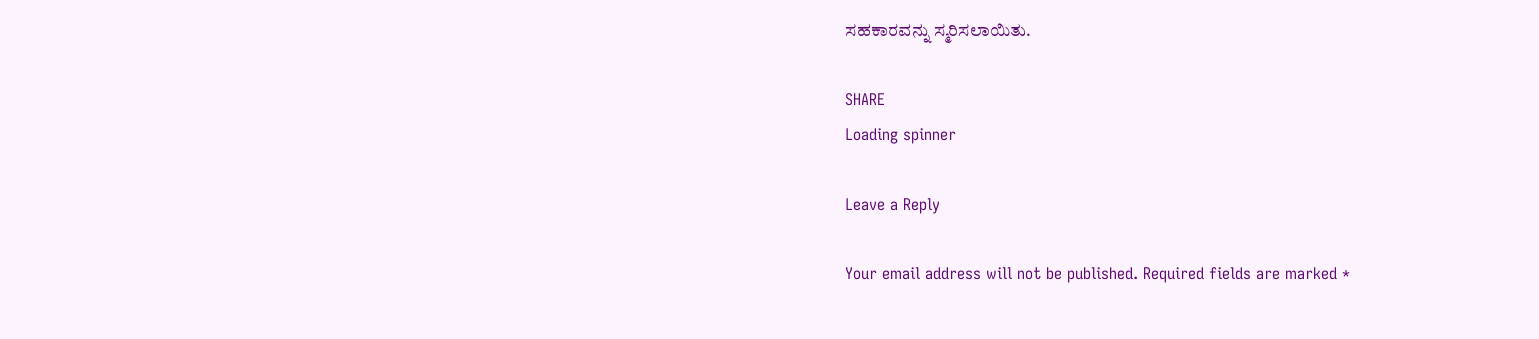ಸಹಕಾರವನ್ನು ಸ್ಮರಿಸಲಾಯಿತು.

SHARE
Loading spinner

Leave a Reply

Your email address will not be published. Required fields are marked *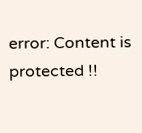error: Content is protected !!